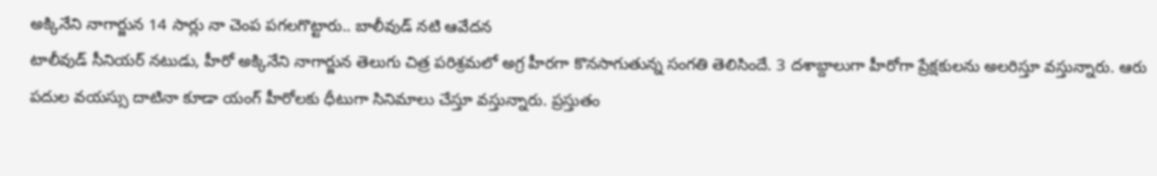అక్కినేని నాగార్జున 14 సార్లు నా చెంప పగలగొట్టారు.. బాలీవుడ్ నటి ఆవేదన
టాలీవుడ్ సీనియర్ నటుడు, హీరో అక్కినేని నాగార్జున తెలుగు చిత్ర పరిశ్రమలో అగ్ర హీరగా కొనసాగుతున్న సంగతి తెలిసిందే. 3 దశాబ్దాలుగా హీరోగా ప్రేక్షకులను అలరిస్తూ వస్తున్నారు. ఆరు పదుల వయస్సు దాటినా కూడా యంగ్ హీరోలకు ధీటుగా సినిమాలు చేస్తూ వస్తున్నారు. ప్రస్తుతం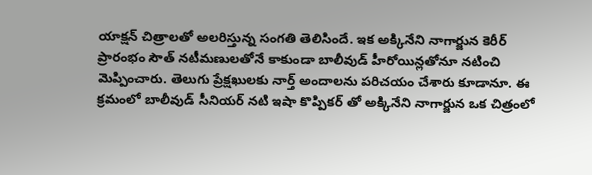యాక్షన్ చిత్రాలతో అలరిస్తున్న సంగతి తెలిసిందే. ఇక అక్కినేని నాగార్జున కెరీర్ ప్రారంభం సౌత్ నటీమణులతోనే కాకుండా బాలీవుడ్ హీరోయిన్లతోనూ నటించి మెప్పించారు. తెలుగు ప్రేక్షఖులకు నార్త్ అందాలను పరిచయం చేశారు కూడానూ. ఈ క్రమంలో బాలీవుడ్ సీనియర్ నటి ఇషా కొప్పికర్ తో అక్కినేని నాగార్జున ఒక చిత్రంలో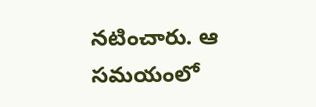నటించారు. ఆ సమయంలో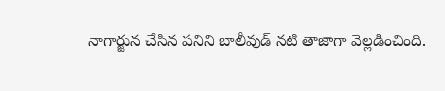నాగార్జున చేసిన పనిని బాలీవుడ్ నటి తాజాగా వెల్లడించింది.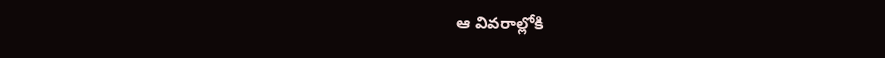ఆ వివరాల్లోకి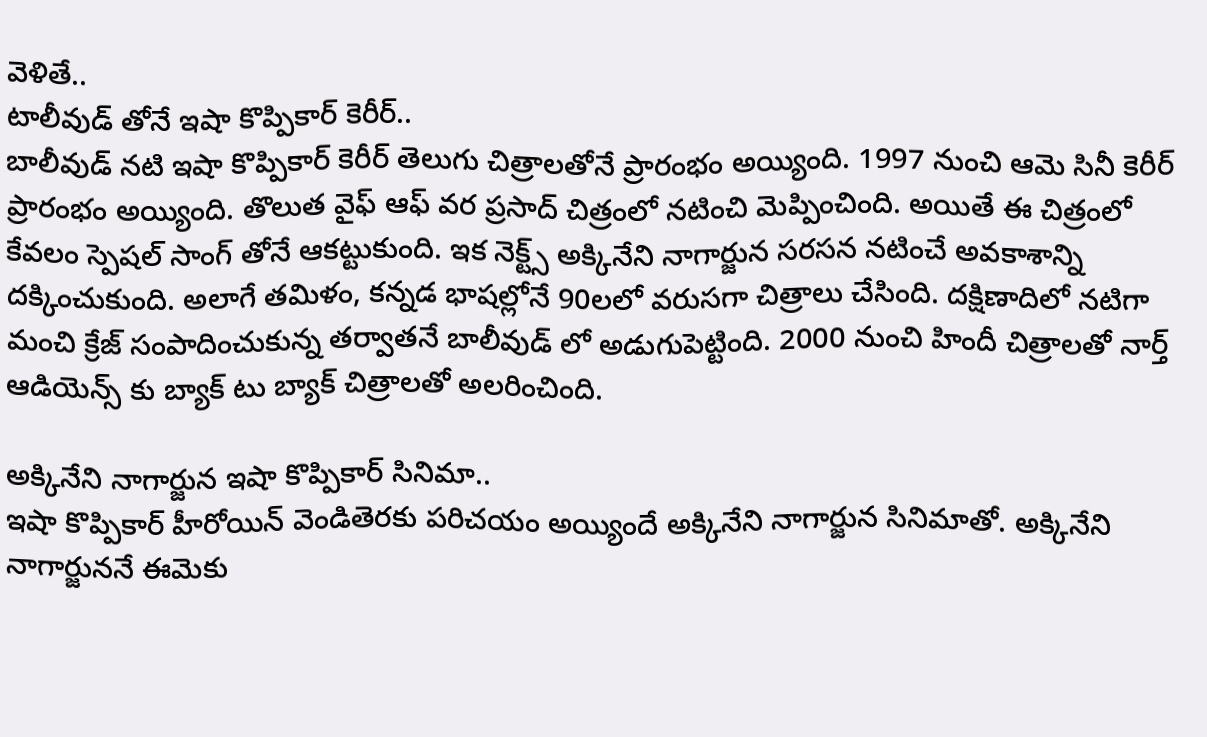వెళితే..
టాలీవుడ్ తోనే ఇషా కొప్పికార్ కెరీర్..
బాలీవుడ్ నటి ఇషా కొప్పికార్ కెరీర్ తెలుగు చిత్రాలతోనే ప్రారంభం అయ్యింది. 1997 నుంచి ఆమె సినీ కెరీర్ ప్రారంభం అయ్యింది. తొలుత వైఫ్ ఆఫ్ వర ప్రసాద్ చిత్రంలో నటించి మెప్పించింది. అయితే ఈ చిత్రంలో కేవలం స్పెషల్ సాంగ్ తోనే ఆకట్టుకుంది. ఇక నెక్ట్స్ అక్కినేని నాగార్జున సరసన నటించే అవకాశాన్ని దక్కించుకుంది. అలాగే తమిళం, కన్నడ భాషల్లోనే 90లలో వరుసగా చిత్రాలు చేసింది. దక్షిణాదిలో నటిగా మంచి క్రేజ్ సంపాదించుకున్న తర్వాతనే బాలీవుడ్ లో అడుగుపెట్టింది. 2000 నుంచి హిందీ చిత్రాలతో నార్త్ ఆడియెన్స్ కు బ్యాక్ టు బ్యాక్ చిత్రాలతో అలరించింది.

అక్కినేని నాగార్జున ఇషా కొప్పికార్ సినిమా..
ఇషా కొప్పికార్ హీరోయిన్ వెండితెరకు పరిచయం అయ్యిందే అక్కినేని నాగార్జున సినిమాతో. అక్కినేని నాగార్జుననే ఈమెకు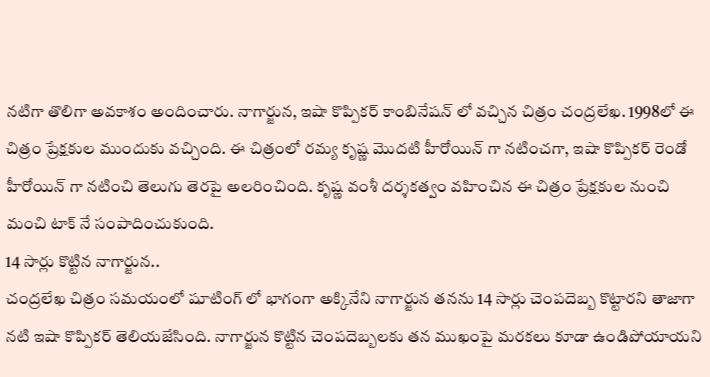నటిగా తొలిగా అవకాశం అందించారు. నాగార్జున, ఇషా కొప్పికర్ కాంబినేషన్ లో వచ్చిన చిత్రం చంద్రలేఖ. 1998లో ఈ చిత్రం ప్రేక్షకుల ముందుకు వచ్చింది. ఈ చిత్రంలో రమ్య కృష్ణ మొదటి హీరోయిన్ గా నటించగా, ఇషా కొప్పికర్ రెండో హీరోయిన్ గా నటించి తెలుగు తెరపై అలరించింది. కృష్ణ వంశీ దర్శకత్వం వహించిన ఈ చిత్రం ప్రేక్షకుల నుంచి మంచి టాక్ నే సంపాదించుకుంది.
14 సార్లు కొట్టిన నాగార్జున..
చంద్రలేఖ చిత్రం సమయంలో షూటింగ్ లో భాగంగా అక్కినేని నాగార్జున తనను 14 సార్లు చెంపదెబ్బ కొట్టారని తాజాగా నటి ఇషా కొప్పికర్ తెలియజేసింది. నాగార్జున కొట్టిన చెంపదెబ్బలకు తన ముఖంపై మరకలు కూడా ఉండిపోయాయని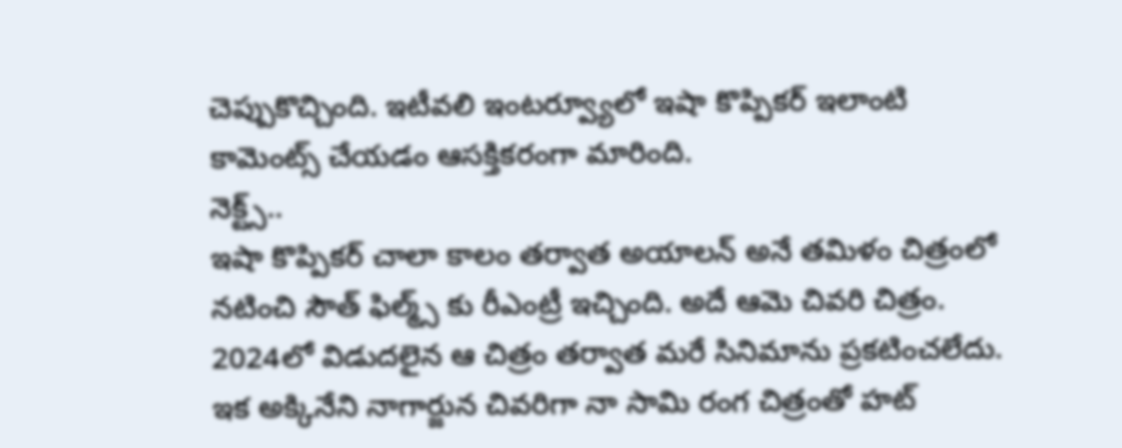చెప్పుకొచ్చింది. ఇటీవలి ఇంటర్వ్యూలో ఇషా కొప్పికర్ ఇలాంటి కామెంట్స్ చేయడం ఆసక్తికరంగా మారింది.
నెక్ట్స్..
ఇషా కొప్పికర్ చాలా కాలం తర్వాత అయాలన్ అనే తమిళం చిత్రంలో నటించి సౌత్ ఫిల్మ్స్ కు రీఎంట్రీ ఇచ్చింది. అదే ఆమె చివరి చిత్రం. 2024లో విడుదలైన ఆ చిత్రం తర్వాత మరే సినిమాను ప్రకటించలేదు. ఇక అక్కినేని నాగార్జున చివరిగా నా సామి రంగ చిత్రంతో హట్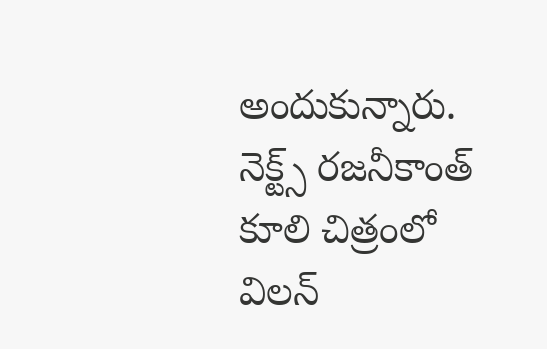అందుకున్నారు. నెక్ట్స్ రజనీకాంత్ కూలి చిత్రంలో విలన్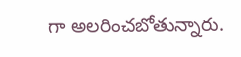గా అలరించబోతున్నారు.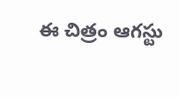ఈ చిత్రం ఆగస్టు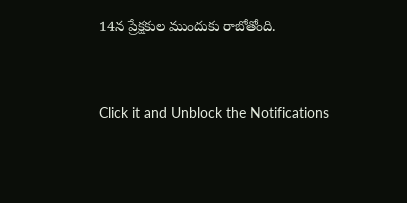14న ప్రేక్షకుల ముందుకు రాబోతోంది.


Click it and Unblock the Notifications